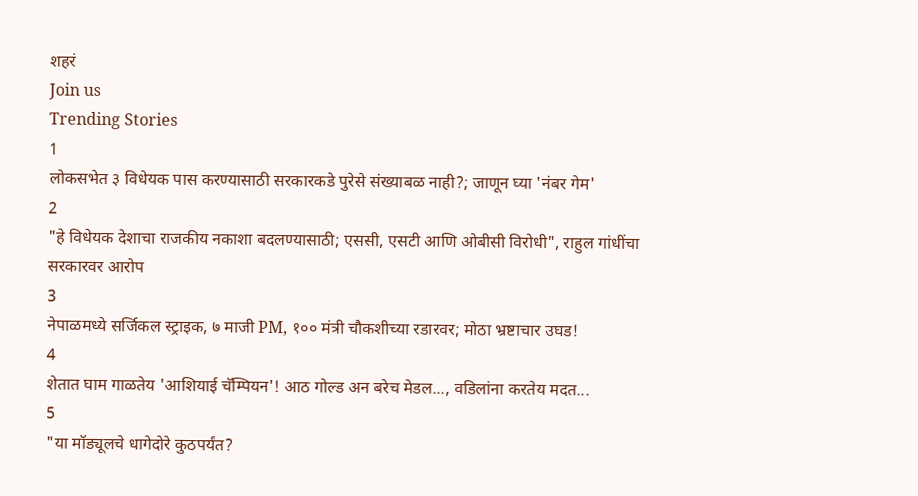शहरं
Join us
Trending Stories
1
लोकसभेत ३ विधेयक पास करण्यासाठी सरकारकडे पुरेसे संख्याबळ नाही?; जाणून घ्या 'नंबर गेम'
2
"हे विधेयक देशाचा राजकीय नकाशा बदलण्यासाठी; एससी, एसटी आणि ओबीसी विरोधी", राहुल गांधींचा सरकारवर आरोप
3
नेपाळमध्ये सर्जिकल स्ट्राइक, ७ माजी PM, १०० मंत्री चौकशीच्या रडारवर; मोठा भ्रष्टाचार उघड!
4
शेतात घाम गाळतेय 'आशियाई चॅम्पियन'! आठ गोल्ड अन बरेच मेडल..., वडिलांना करतेय मदत...
5
"या मॉड्यूलचे धागेदोरे कुठपर्यंत?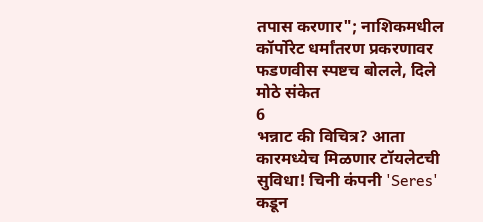तपास करणार"; नाशिकमधील कॉर्पोरेट धर्मांतरण प्रकरणावर फडणवीस स्पष्टच बोलले, दिले मोठे संकेत
6
भन्नाट की विचित्र? आता कारमध्येच मिळणार टॉयलेटची सुविधा! चिनी कंपनी 'Seres' कडून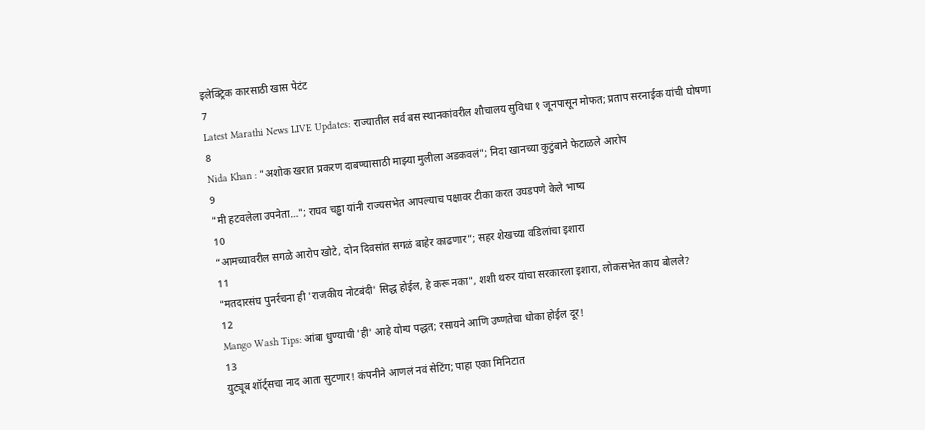इलेक्ट्रिक कारसाठी खास पेटंट
7
Latest Marathi News LIVE Updates: राज्यातील सर्व बस स्थानकांवरील शौचालय सुविधा १ जूनपासून मोफत; प्रताप सरनाईक यांची घोषणा
8
Nida Khan : "अशोक खरात प्रकरण दाबण्यासाठी माझ्या मुलीला अडकवलं"; निदा खानच्या कुटुंबाने फेटाळले आरोप
9
"मी हटवलेला उपनेता…"; राघव चड्ढा यांनी राज्यसभेत आपल्याच पक्षावर टीका करत उघडपणे केले भाष्य
10
“आमच्यावरील सगळे आरोप खोटे, दोन दिवसांत सगळं बाहेर काढणार”; सहर शेखच्या वडिलांचा इशारा
11
"मतदारसंघ पुनर्रचना ही 'राजकीय नोटबंदी' सिद्ध होईल, हे करू नका", शशी थरुर यांचा सरकारला इशारा, लोकसभेत काय बोलले?
12
Mango Wash Tips: आंबा धुण्याची 'ही' आहे योग्य पद्धत; रसायने आणि उष्णतेचा धोका होईल दूर!
13
युट्यूब शॉर्ट्सचा नाद आता सुटणार! कंपनीने आणलं नवं सेटिंग; पाहा एका मिनिटात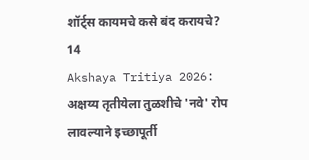शॉर्ट्स कायमचे कसे बंद करायचे?
14
Akshaya Tritiya 2026: अक्षय्य तृतीयेला तुळशीचे 'नवे' रोप लावल्याने इच्छापूर्ती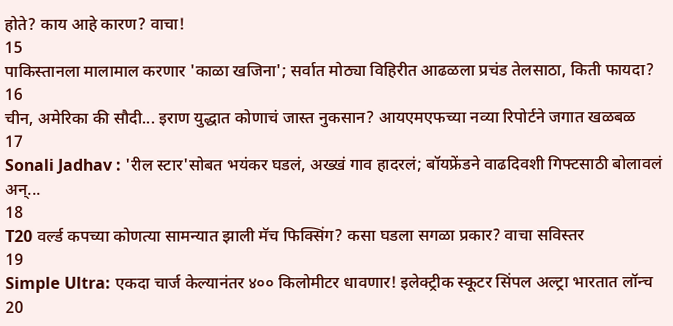होते? काय आहे कारण? वाचा!
15
पाकिस्तानला मालामाल करणार 'काळा खजिना'; सर्वात मोठ्या विहिरीत आढळला प्रचंड तेलसाठा, किती फायदा?
16
चीन, अमेरिका की सौदी... इराण युद्धात कोणाचं जास्त नुकसान? आयएमएफच्या नव्या रिपोर्टने जगात खळबळ
17
Sonali Jadhav : 'रील स्टार'सोबत भयंकर घडलं, अख्खं गाव हादरलं; बॉयफ्रेंडने वाढदिवशी गिफ्टसाठी बोलावलं अन्...
18
T20 वर्ल्ड कपच्या कोणत्या सामन्यात झाली मॅच फिक्सिंग? कसा घडला सगळा प्रकार? वाचा सविस्तर
19
Simple Ultra: एकदा चार्ज केल्यानंतर ४०० किलोमीटर धावणार! इलेक्ट्रीक स्कूटर सिंपल अल्ट्रा भारतात लॉन्च
20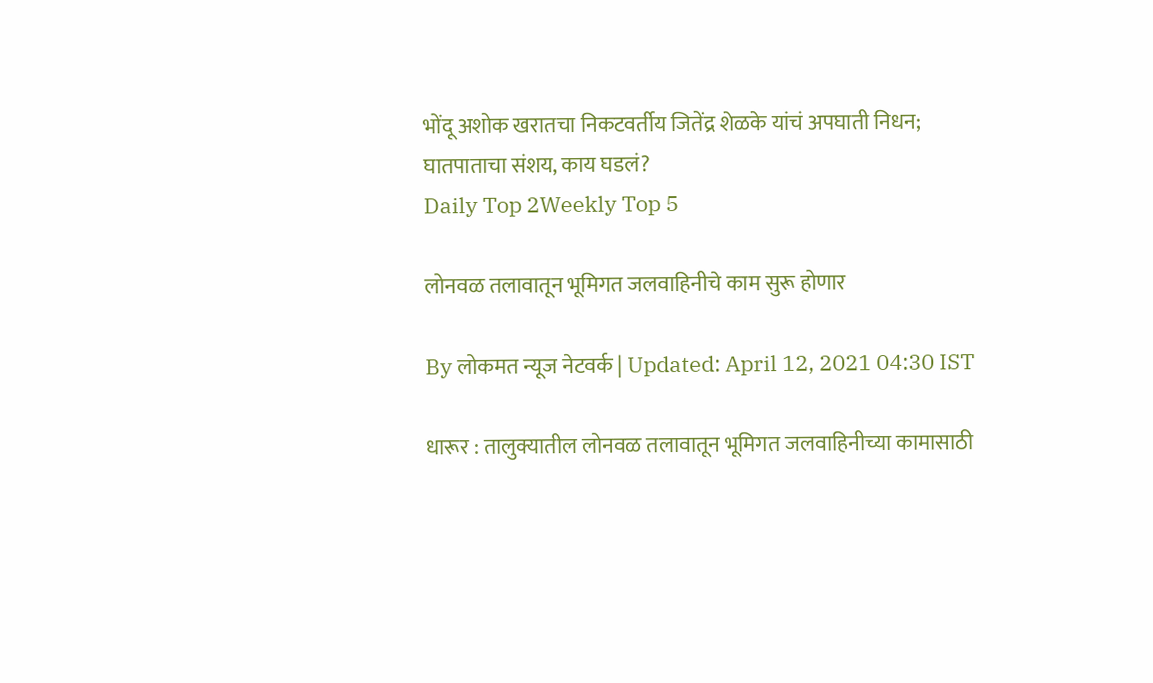भोंदू अशोक खरातचा निकटवर्तीय जितेंद्र शेळके यांचं अपघाती निधन; घातपाताचा संशय, काय घडलं?
Daily Top 2Weekly Top 5

लोनवळ तलावातून भूमिगत जलवाहिनीचे काम सुरू होणार

By लोकमत न्यूज नेटवर्क | Updated: April 12, 2021 04:30 IST

धारूर : तालुक्यातील लोनवळ तलावातून भूमिगत जलवाहिनीच्या कामासाठी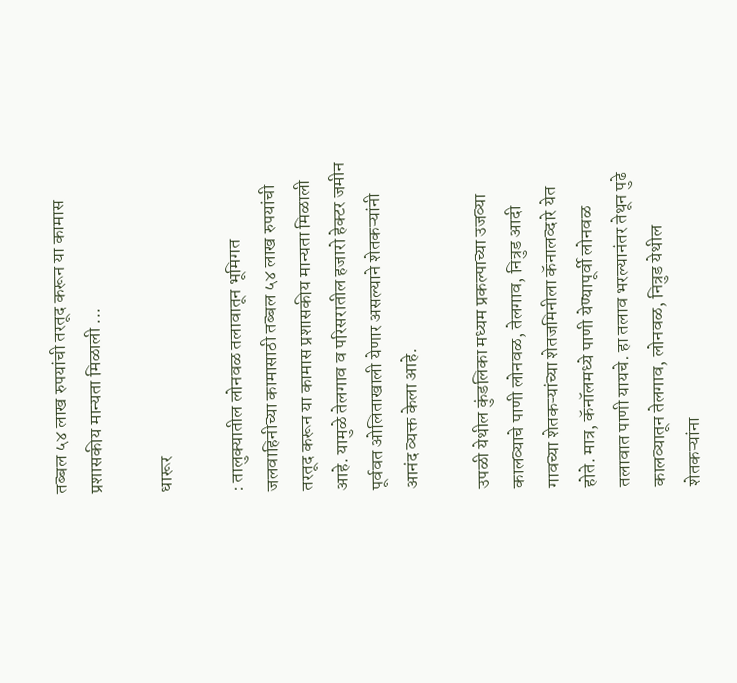तब्बल ५४ लाख रुपयांची तरतूद करून या कामास प्रशासकीय मान्यता मिळाली ...

धारूर

: तालुक्यातील लोनवळ तलावातून भूमिगत जलवाहिनीच्या कामासाठी तब्बल ५४ लाख रुपयांची तरतूद करून या कामास प्रशासकीय मान्यता मिळाली आहे. यामुळे तेलगाव व परिसरातील हजारो हेक्टर जमीन पूर्ववत ओलिताखाली येणार असल्याने शेतकऱ्यांनी आनंद व्यक्त केला आहे.

उपळी येथील कुंडलिका मध्यम प्रकल्पाच्या उजव्या कालव्याचे पाणी लोनवळ, तेलगाव, नित्रुड आदी गावच्या शेतकऱ्यांच्या शेतजमिनीला कॅनालव्दारे येत होते. मात्र, कॅनॉलमध्ये पाणी येण्यापूर्वी लोनवळ तलावात पाणी यायचे. हा तलाव भरल्यानंतर तेथून पुढे कालव्यातून तेलगाव, लोनवळ, नित्रुड येथील शेतकऱ्यांना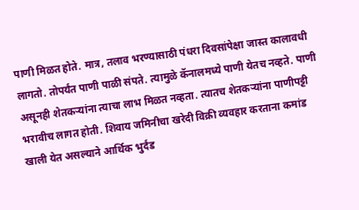पाणी मिळत होते. मात्र, तलाव भरण्यासाठी पंधरा दिवसांपेक्षा जास्त कालावधी लागतो. तोपर्यंत पाणी पाळी संपते. त्यामुळे कॅनालमध्ये पाणी येतच नव्हते. पाणी असूनही शेतकऱ्यांना त्याचा लाभ मिळत नव्हता. त्यातच शेतकऱ्यांना पाणीपट्टी भरावीच लागत होती. शिवाय जमिनीचा खरेदी विक्री व्यवहार करताना कमांड खाली येत असल्याने आर्थिक भुर्दंड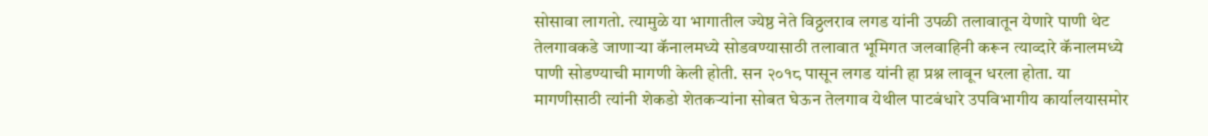सोसावा लागतो. त्यामुळे या भागातील ज्येष्ठ नेते विठ्ठलराव लगड यांनी उपळी तलावातून येणारे पाणी थेट तेलगावकडे जाणाऱ्या कॅनालमध्ये सोडवण्यासाठी तलावात भूमिगत जलवाहिनी करून त्याव्दारे कॅनालमध्ये पाणी सोडण्याची मागणी केली होती. सन २०१८ पासून लगड यांनी हा प्रश्न लावून धरला होता. या मागणीसाठी त्यांनी शेकडो शेतकऱ्यांना सोबत घेऊन तेलगाव येथील पाटबंधारे उपविभागीय कार्यालयासमोर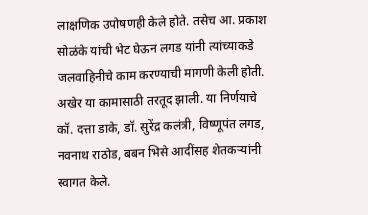लाक्षणिक उपोषणही केले होते. तसेच आ. प्रकाश सोळंके यांची भेट घेऊन लगड यांनी त्यांच्याकडे जलवाहिनीचे काम करण्याची मागणी केली होती. अखेर या कामासाठी तरतूद झाली. या निर्णयाचे कॉ. दत्ता डाके, डॉ. सुरेंद्र कलंत्री, विष्णूपंत लगड, नवनाथ राठोड, बबन भिसे आदींसह शेतकऱ्यांनी स्वागत केले.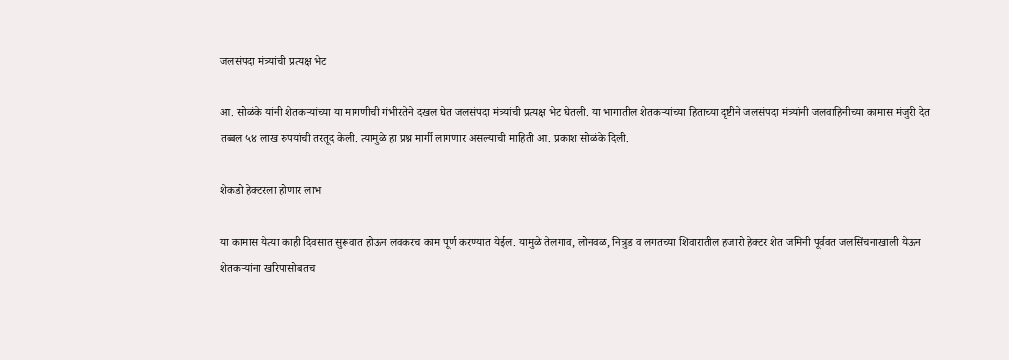जलसंपदा मंत्र्यांची प्रत्यक्ष भेट

आ. सोळंके यांनी शेतकऱ्यांच्या या मागणीची गंभीरतेने दखल घेत जलसंपदा मंत्र्यांची प्रत्यक्ष भेट घेतली. या भागातील शेतकऱ्यांच्या हिताच्या दृष्टीने जलसंपदा मंत्र्यांनी जलवाहिनीच्या कामास मंजुरी देत तब्बल ५४ लाख रुपयांची तरतूद केली. त्यामुळे हा प्रश्न मार्गी लागणार असल्याची माहिती आ. प्रकाश सोळंके दिली.

शेकडो हेक्टरला होणार लाभ

या कामास येत्या काही दिवसात सुरूवात होऊन लवकरच काम पूर्ण करण्यात येईल. यामुळे तेलगाव, लोनवळ, नित्रुड व लगतच्या शिवारातील हजारो हेक्टर शेत जमिनी पूर्ववत जलसिंचनाखाली येऊन शेतकऱ्यांना खरिपासोबतच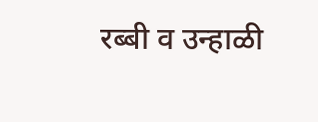रब्बी व उन्हाळी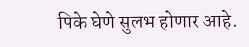पिके घेणे सुलभ होणार आहे.